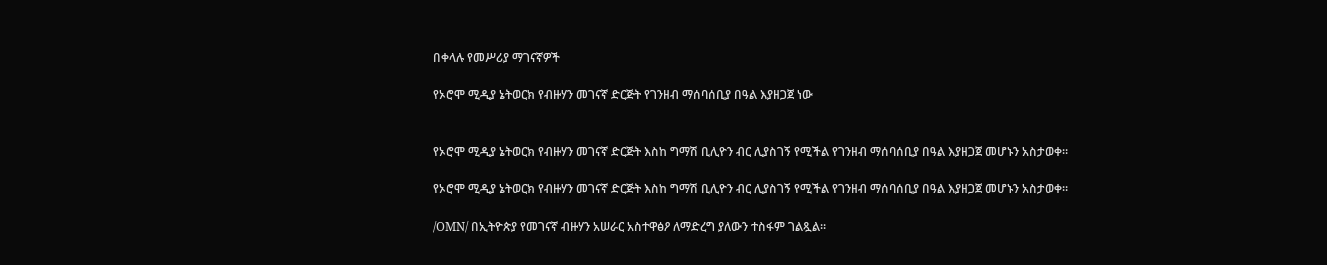በቀላሉ የመሥሪያ ማገናኛዎች

የኦሮሞ ሚዲያ ኔትወርክ የብዙሃን መገናኛ ድርጅት የገንዘብ ማሰባሰቢያ በዓል እያዘጋጀ ነው


የኦሮሞ ሚዲያ ኔትወርክ የብዙሃን መገናኛ ድርጅት እስከ ግማሽ ቢሊዮን ብር ሊያስገኝ የሚችል የገንዘብ ማሰባሰቢያ በዓል እያዘጋጀ መሆኑን አስታወቀ።

የኦሮሞ ሚዲያ ኔትወርክ የብዙሃን መገናኛ ድርጅት እስከ ግማሽ ቢሊዮን ብር ሊያስገኝ የሚችል የገንዘብ ማሰባሰቢያ በዓል እያዘጋጀ መሆኑን አስታወቀ።

/OMN/ በኢትዮጵያ የመገናኛ ብዙሃን አሠራር አስተዋፅዖ ለማድረግ ያለውን ተስፋም ገልጿል።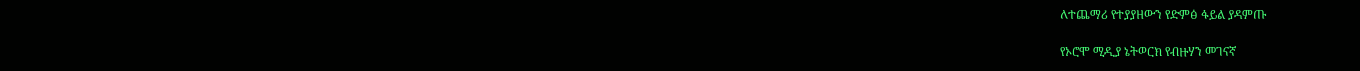ለተጨማሪ የተያያዘውን የድምፅ ፋይል ያዳምጡ

የኦሮሞ ሚዲያ ኔትወርክ የብዙሃን መገናኛ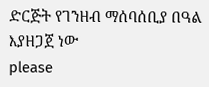ድርጅት የገንዘብ ማሰባሰቢያ በዓል እያዘጋጀ ነው
please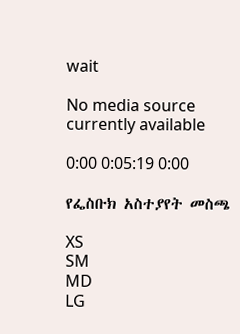wait

No media source currently available

0:00 0:05:19 0:00

የፌስቡክ አስተያየት መስጫ

XS
SM
MD
LG